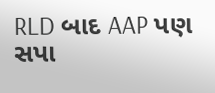RLD બાદ AAP પણ સપા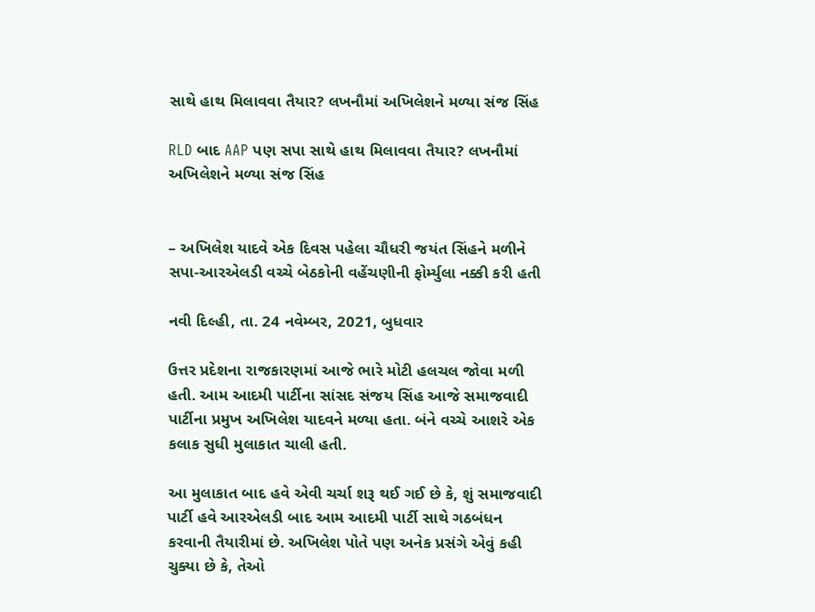સાથે હાથ મિલાવવા તૈયાર? લખનૌમાં અખિલેશને મળ્યા સંજ સિંહ

RLD બાદ AAP પણ સપા સાથે હાથ મિલાવવા તૈયાર? લખનૌમાં અખિલેશને મળ્યા સંજ સિંહ


– અખિલેશ યાદવે એક દિવસ પહેલા ચૌધરી જયંત સિંહને મળીને સપા-આરએલડી વચ્ચે બેઠકોની વહેંચણીની ફોર્મ્યુલા નક્કી કરી હતી

નવી દિલ્હી, તા. 24 નવેમ્બર, 2021, બુધવાર

ઉત્તર પ્રદેશના રાજકારણમાં આજે ભારે મોટી હલચલ જોવા મળી હતી. આમ આદમી પાર્ટીના સાંસદ સંજય સિંહ આજે સમાજવાદી પાર્ટીના પ્રમુખ અખિલેશ યાદવને મળ્યા હતા. બંને વચ્ચે આશરે એક કલાક સુધી મુલાકાત ચાલી હતી.

આ મુલાકાત બાદ હવે એવી ચર્ચા શરૂ થઈ ગઈ છે કે, શું સમાજવાદી પાર્ટી હવે આરએલડી બાદ આમ આદમી પાર્ટી સાથે ગઠબંધન કરવાની તૈયારીમાં છે. અખિલેશ પોતે પણ અનેક પ્રસંગે એવું કહી ચુક્યા છે કે, તેઓ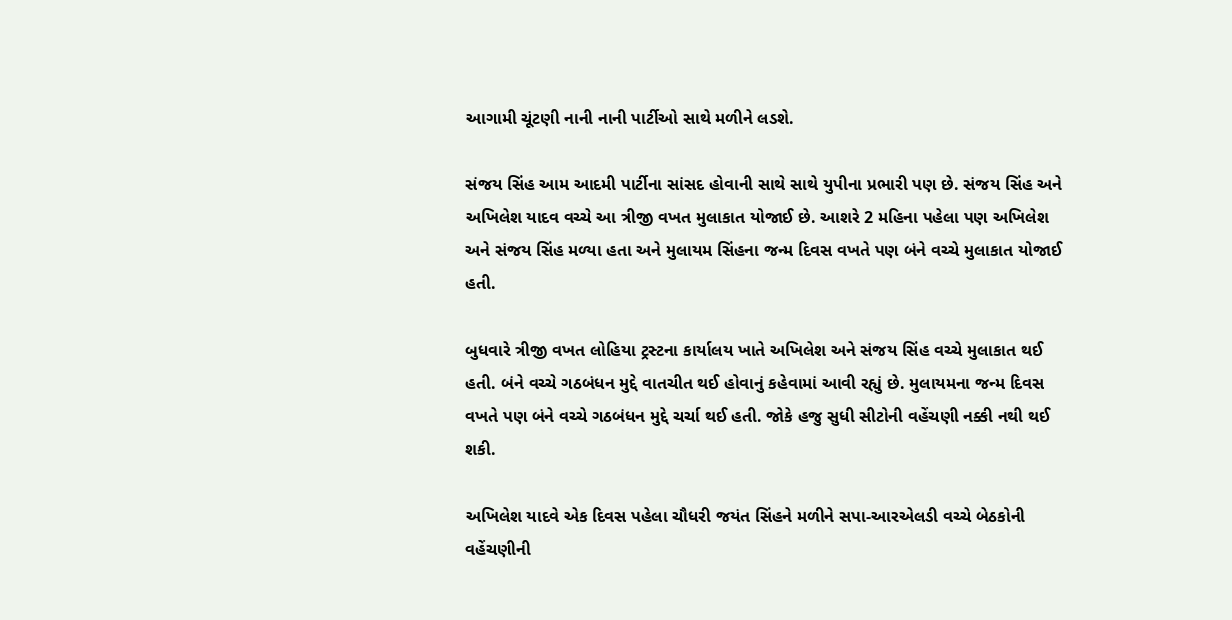આગામી ચૂંટણી નાની નાની પાર્ટીઓ સાથે મળીને લડશે.

સંજય સિંહ આમ આદમી પાર્ટીના સાંસદ હોવાની સાથે સાથે યુપીના પ્રભારી પણ છે. સંજય સિંહ અને અખિલેશ યાદવ વચ્ચે આ ત્રીજી વખત મુલાકાત યોજાઈ છે. આશરે 2 મહિના પહેલા પણ અખિલેશ અને સંજય સિંહ મળ્યા હતા અને મુલાયમ સિંહના જન્મ દિવસ વખતે પણ બંને વચ્ચે મુલાકાત યોજાઈ હતી.

બુધવારે ત્રીજી વખત લોહિયા ટ્રસ્ટના કાર્યાલય ખાતે અખિલેશ અને સંજય સિંહ વચ્ચે મુલાકાત થઈ હતી. બંને વચ્ચે ગઠબંધન મુદ્દે વાતચીત થઈ હોવાનું કહેવામાં આવી રહ્યું છે. મુલાયમના જન્મ દિવસ વખતે પણ બંને વચ્ચે ગઠબંધન મુદ્દે ચર્ચા થઈ હતી. જોકે હજુ સુધી સીટોની વહેંચણી નક્કી નથી થઈ શકી.

અખિલેશ યાદવે એક દિવસ પહેલા ચૌધરી જયંત સિંહને મળીને સપા-આરએલડી વચ્ચે બેઠકોની વહેંચણીની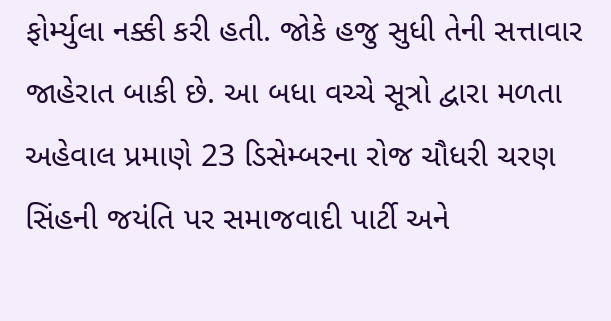ફોર્મ્યુલા નક્કી કરી હતી. જોકે હજુ સુધી તેની સત્તાવાર જાહેરાત બાકી છે. આ બધા વચ્ચે સૂત્રો દ્વારા મળતા અહેવાલ પ્રમાણે 23 ડિસેમ્બરના રોજ ચૌધરી ચરણ સિંહની જયંતિ પર સમાજવાદી પાર્ટી અને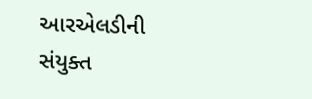આરએલડીની સંયુક્ત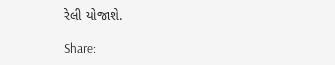રેલી યોજાશે.

Share: